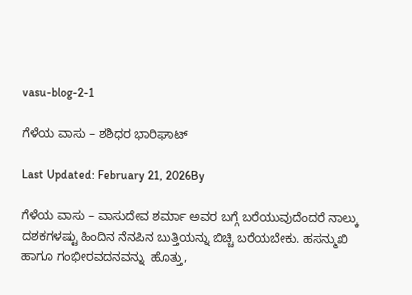vasu-blog-2-1

ಗೆಳೆಯ ವಾಸು – ಶಶಿಧರ ಭಾರಿಘಾಟ್

Last Updated: February 21, 2026By

ಗೆಳೆಯ ವಾಸು – ವಾಸುದೇವ ಶರ್ಮಾ ಅವರ ಬಗ್ಗೆ ಬರೆಯುವುದೆಂದರೆ ನಾಲ್ಕು ದಶಕಗಳಷ್ಟು ಹಿಂದಿನ ನೆನಪಿನ ಬುತ್ತಿಯನ್ನು ಬಿಚ್ಚಿ ಬರೆಯಬೇಕು. ಹಸನ್ಮುಖಿ ಹಾಗೂ ಗಂಭೀರವದನವನ್ನು  ಹೊತ್ತು,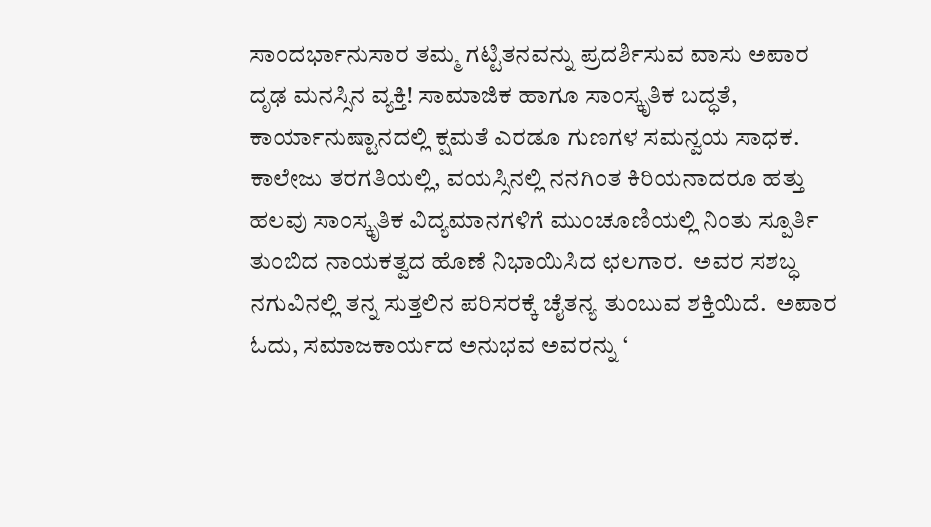ಸಾಂದರ್ಭಾನುಸಾರ ತಮ್ಮ ಗಟ್ಟಿತನವನ್ನು ಪ್ರದರ್ಶಿಸುವ ವಾಸು ಅಪಾರ ದೃಢ ಮನಸ್ಸಿನ ವ್ಯಕ್ತಿ! ಸಾಮಾಜಿಕ ಹಾಗೂ ಸಾಂಸ್ಕೃತಿಕ ಬದ್ಧತೆ, ಕಾರ್ಯಾನುಷ್ಟಾನದಲ್ಲಿ ಕ್ಷಮತೆ ಎರಡೂ ಗುಣಗಳ ಸಮನ್ವಯ ಸಾಧಕ. ಕಾಲೇಜು ತರಗತಿಯಲ್ಲಿ, ವಯಸ್ಸಿನಲ್ಲಿ ನನಗಿಂತ ಕಿರಿಯನಾದರೂ ಹತ್ತು ಹಲವು ಸಾಂಸ್ಕೃತಿಕ ವಿದ್ಯಮಾನಗಳಿಗೆ ಮುಂಚೂಣಿಯಲ್ಲಿ ನಿಂತು ಸ್ಪೂರ್ತಿ ತುಂಬಿದ ನಾಯಕತ್ವದ ಹೊಣೆ ನಿಭಾಯಿಸಿದ ಛಲಗಾರ.  ಅವರ ಸಶಬ್ಧ ನಗುವಿನಲ್ಲಿ ತನ್ನ ಸುತ್ತಲಿನ ಪರಿಸರಕ್ಕೆ ಚೈತನ್ಯ ತುಂಬುವ ಶಕ್ತಿಯಿದೆ.  ಅಪಾರ ಓದು, ಸಮಾಜಕಾರ್ಯದ ಅನುಭವ ಅವರನ್ನು ‘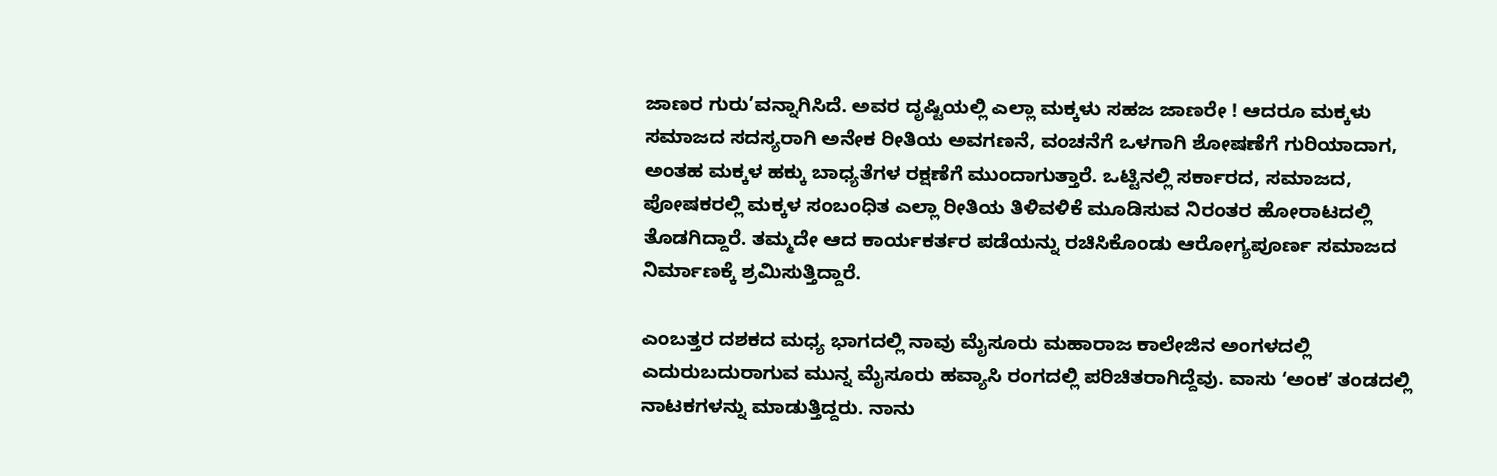ಜಾಣರ ಗುರು’ವನ್ನಾಗಿಸಿದೆ. ಅವರ ದೃಷ್ಟಿಯಲ್ಲಿ ಎಲ್ಲಾ ಮಕ್ಕಳು ಸಹಜ ಜಾಣರೇ ! ಆದರೂ ಮಕ್ಕಳು ಸಮಾಜದ ಸದಸ್ಯರಾಗಿ ಅನೇಕ ರೀತಿಯ ಅವಗಣನೆ, ವಂಚನೆಗೆ ಒಳಗಾಗಿ ಶೋಷಣೆಗೆ ಗುರಿಯಾದಾಗ, ಅಂತಹ ಮಕ್ಕಳ ಹಕ್ಕು ಬಾಧ್ಯತೆಗಳ ರಕ್ಷಣೆಗೆ ಮುಂದಾಗುತ್ತಾರೆ. ಒಟ್ಟಿನಲ್ಲಿ ಸರ್ಕಾರದ, ಸಮಾಜದ, ಪೋಷಕರಲ್ಲಿ ಮಕ್ಕಳ ಸಂಬಂಧಿತ ಎಲ್ಲಾ ರೀತಿಯ ತಿಳಿವಳಿಕೆ ಮೂಡಿಸುವ ನಿರಂತರ ಹೋರಾಟದಲ್ಲಿ ತೊಡಗಿದ್ದಾರೆ. ತಮ್ಮದೇ ಆದ ಕಾರ್ಯಕರ್ತರ ಪಡೆಯನ್ನು ರಚಿಸಿಕೊಂಡು ಆರೋಗ್ಯಪೂರ್ಣ ಸಮಾಜದ ನಿರ್ಮಾಣಕ್ಕೆ ಶ್ರಮಿಸುತ್ತಿದ್ದಾರೆ.

ಎಂಬತ್ತರ ದಶಕದ ಮಧ್ಯ ಭಾಗದಲ್ಲಿ ನಾವು ಮೈಸೂರು ಮಹಾರಾಜ ಕಾಲೇಜಿನ ಅಂಗಳದಲ್ಲಿ ಎದುರುಬದುರಾಗುವ ಮುನ್ನ ಮೈಸೂರು ಹವ್ಯಾಸಿ ರಂಗದಲ್ಲಿ ಪರಿಚಿತರಾಗಿದ್ದೆವು. ವಾಸು ʻಅಂಕʼ ತಂಡದಲ್ಲಿ ನಾಟಕಗಳನ್ನು ಮಾಡುತ್ತಿದ್ದರು. ನಾನು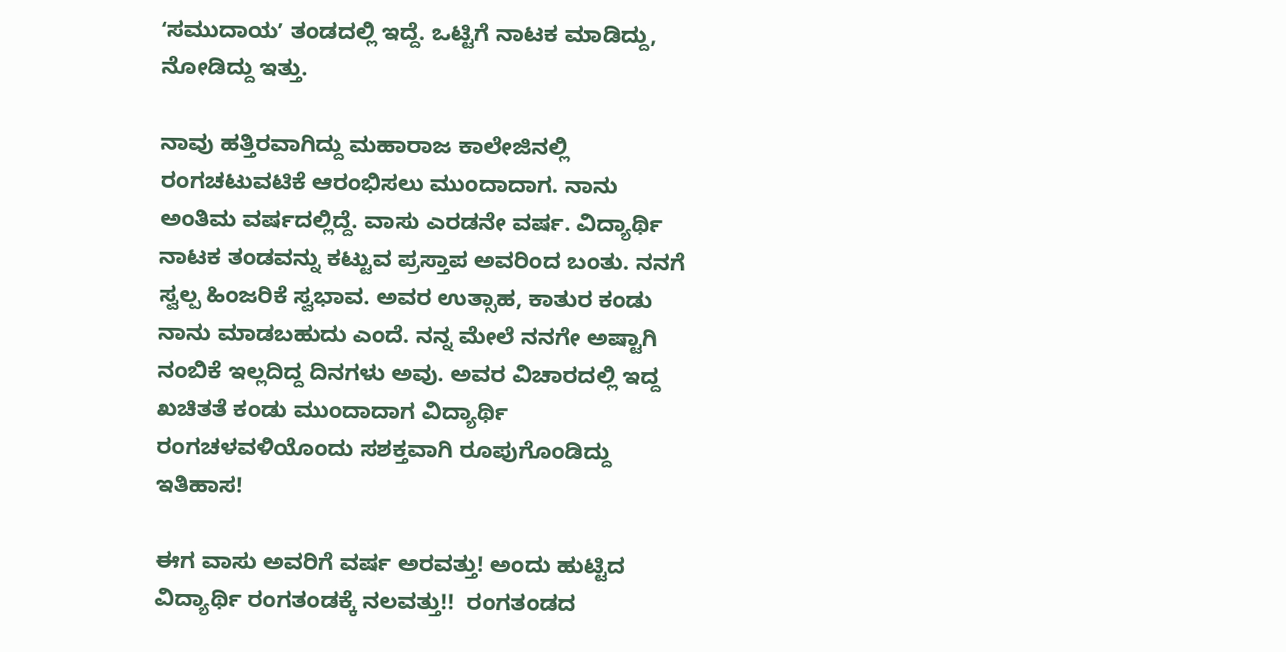ʻಸಮುದಾಯʼ ತಂಡದಲ್ಲಿ ಇದ್ದೆ. ಒಟ್ಟಿಗೆ ನಾಟಕ ಮಾಡಿದ್ದು, ನೋಡಿದ್ದು ಇತ್ತು.

ನಾವು ಹತ್ತಿರವಾಗಿದ್ದು ಮಹಾರಾಜ ಕಾಲೇಜಿನಲ್ಲಿ ರಂಗಚಟುವಟಿಕೆ ಆರಂಭಿಸಲು ಮುಂದಾದಾಗ. ನಾನು ಅಂತಿಮ ವರ್ಷದಲ್ಲಿದ್ದೆ. ವಾಸು ಎರಡನೇ ವರ್ಷ. ವಿದ್ಯಾರ್ಥಿ ನಾಟಕ ತಂಡವನ್ನು ಕಟ್ಟುವ ಪ್ರಸ್ತಾಪ ಅವರಿಂದ ಬಂತು. ನನಗೆ ಸ್ವಲ್ಪ ಹಿಂಜರಿಕೆ ಸ್ವಭಾವ. ಅವರ ಉತ್ಸಾಹ, ಕಾತುರ ಕಂಡು ನಾನು ಮಾಡಬಹುದು ಎಂದೆ. ನನ್ನ ಮೇಲೆ ನನಗೇ ಅಷ್ಟಾಗಿ ನಂಬಿಕೆ ಇಲ್ಲದಿದ್ದ ದಿನಗಳು ಅವು. ಅವರ ವಿಚಾರದಲ್ಲಿ ಇದ್ದ ಖಚಿತತೆ ಕಂಡು ಮುಂದಾದಾಗ ವಿದ್ಯಾರ್ಥಿ ರಂಗಚಳವಳಿಯೊಂದು ಸಶಕ್ತವಾಗಿ ರೂಪುಗೊಂಡಿದ್ದು ಇತಿಹಾಸ!

ಈಗ ವಾಸು ಅವರಿಗೆ ವರ್ಷ ಅರವತ್ತು! ಅಂದು ಹುಟ್ಟಿದ ವಿದ್ಯಾರ್ಥಿ ರಂಗತಂಡಕ್ಕೆ ನಲವತ್ತು!!  ರಂಗತಂಡದ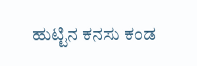ಹುಟ್ಟಿನ ಕನಸು ಕಂಡ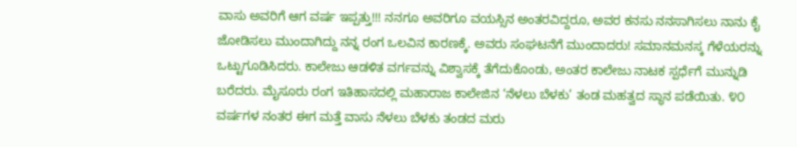ವಾಸು ಅವರಿಗೆ ಆಗ ವರ್ಷ ಇಪ್ಪತ್ತು!!! ನನಗೂ ಅವರಿಗೂ ವಯಸ್ಸಿನ ಅಂತರವಿದ್ದರೂ, ಅವರ ಕನಸು ನನಸಾಗಿಸಲು ನಾನು ಕೈ ಜೋಡಿಸಲು ಮುಂದಾಗಿದ್ದು ನನ್ನ ರಂಗ ಒಲವಿನ ಕಾರಣಕ್ಕೆ. ಅವರು ಸಂಘಟನೆಗೆ ಮುಂದಾದರು! ಸಮಾನಮನಸ್ಕ ಗೆಳೆಯರನ್ನು ಒಟ್ಟುಗೂಡಿಸಿದರು. ಕಾಲೇಜು ಆಡಳಿತ ವರ್ಗವನ್ನು ವಿಶ್ವಾಸಕ್ಕೆ ತೆಗೆದುಕೊಂಡು, ಅಂತರ ಕಾಲೇಜು ನಾಟಕ ಸ್ಪರ್ಧೆಗೆ ಮುನ್ನುಡಿ ಬರೆದರು. ಮೈಸೂರು ರಂಗ ಇತಿಹಾಸದಲ್ಲಿ ಮಹಾರಾಜ ಕಾಲೇಜಿನ ‘ನೆಳಲು ಬೆಳಕು’ ತಂಡ ಮಹತ್ವದ ಸ್ಥಾನ ಪಡೆಯಿತು. ೪೦ ವರ್ಷಗಳ ನಂತರ ಈಗ ಮತ್ತೆ ವಾಸು ನೆಳಲು ಬೆಳಕು ತಂಡದ ಮರು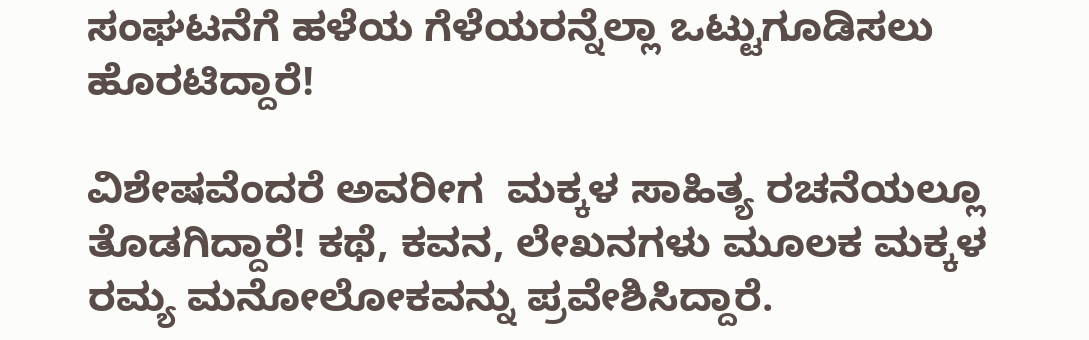ಸಂಘಟನೆಗೆ ಹಳೆಯ ಗೆಳೆಯರನ್ನೆಲ್ಲಾ ಒಟ್ಟುಗೂಡಿಸಲು ಹೊರಟಿದ್ದಾರೆ!

ವಿಶೇಷವೆಂದರೆ ಅವರೀಗ  ಮಕ್ಕಳ ಸಾಹಿತ್ಯ ರಚನೆಯಲ್ಲೂ ತೊಡಗಿದ್ದಾರೆ! ಕಥೆ, ಕವನ, ಲೇಖನಗಳು ಮೂಲಕ ಮಕ್ಕಳ ರಮ್ಯ ಮನೋಲೋಕವನ್ನು ಪ್ರವೇಶಿಸಿದ್ದಾರೆ.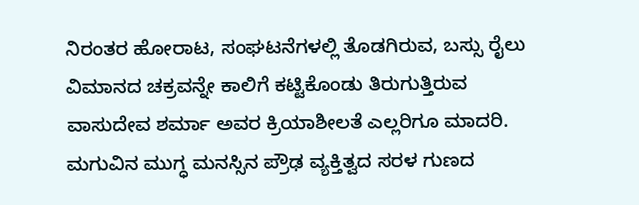ನಿರಂತರ ಹೋರಾಟ, ಸಂಘಟನೆಗಳಲ್ಲಿ ತೊಡಗಿರುವ, ಬಸ್ಸು ರೈಲು ವಿಮಾನದ ಚಕ್ರವನ್ನೇ ಕಾಲಿಗೆ ಕಟ್ಟಿಕೊಂಡು ತಿರುಗುತ್ತಿರುವ ವಾಸುದೇವ ಶರ್ಮಾ ಅವರ ಕ್ರಿಯಾಶೀಲತೆ ಎಲ್ಲರಿಗೂ ಮಾದರಿ. ಮಗುವಿನ ಮುಗ್ಧ ಮನಸ್ಸಿನ ಪ್ರೌಢ ವ್ಯಕ್ತಿತ್ವದ ಸರಳ ಗುಣದ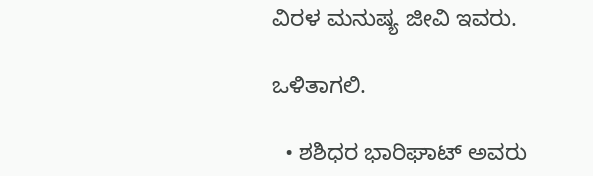ವಿರಳ ಮನುಷ್ಯ ಜೀವಿ ಇವರು.

ಒಳಿತಾಗಲಿ.

  • ಶಶಿಧರ ಭಾರಿಘಾಟ್ ಅವರು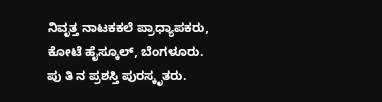ನಿವೃತ್ತ ನಾಟಕಕಲೆ ಪ್ರಾಧ್ಯಾಪಕರು, ಕೋಟೆ ಹೈಸ್ಕೂಲ್‌, ಬೆಂಗಳೂರು. ಪು ತಿ ನ ಪ್ರಶಸ್ತಿ ಪುರಸ್ಕೃತರು.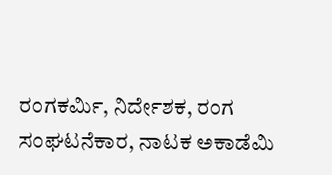ರಂಗಕರ್ಮಿ, ನಿರ್ದೇಶಕ, ರಂಗ ಸಂಘಟನೆಕಾರ, ನಾಟಕ ಅಕಾಡೆಮಿ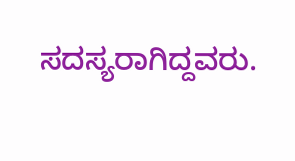ಸದಸ್ಯರಾಗಿದ್ದವರು.